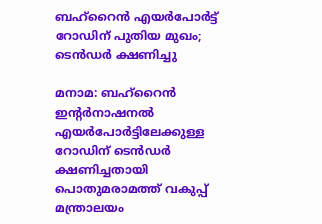ബഹ്റൈൻ എയർപോർട്ട് റോഡിന് പുതിയ മുഖം; ടെൻഡർ ക്ഷണിച്ചു

മനാമ: ബഹ്റൈൻ ഇന്‍റർനാഷനൽ എയർപോർട്ടിലേക്കുള്ള റോഡിന് ടെൻഡർ ക്ഷണിച്ചതായി പൊതുമരാമത്ത് വകുപ്പ് മന്ത്രാലയം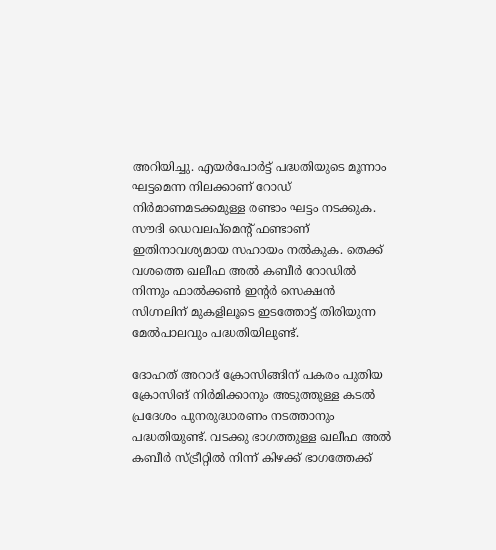അറിയിച്ചു. എയർപോർട്ട് പദ്ധതിയുടെ മൂന്നാം ഘട്ടമെന്ന നിലക്കാണ് റോഡ് നിർമാണമടക്കമുള്ള രണ്ടാം ഘട്ടം നടക്കുക. സൗദി ഡെവലപ്മെന്‍റ് ഫണ്ടാണ് ഇതിനാവശ്യമായ സഹായം നൽകുക. തെക്ക് വശത്തെ ഖലീഫ അൽ കബീർ റോഡിൽ നിന്നും ഫാൽക്കൺ ഇന്‍റർ സെക്ഷൻ സിഗ്നലിന് മുകളിലൂടെ ഇടത്തോട്ട് തിരിയുന്ന മേൽപാലവും പദ്ധതിയിലുണ്ട്.

ദോഹത് അറാദ് ക്രോസിങ്ങിന് പകരം പുതിയ ക്രോസിങ് നിർമിക്കാനും അടുത്തുള്ള കടൽ പ്രദേശം പുനരുദ്ധാരണം നടത്താനും പദ്ധതിയുണ്ട്. വടക്കു ഭാഗത്തുള്ള ഖലീഫ അൽ കബീർ സ്ട്രീറ്റിൽ നിന്ന് കിഴക്ക് ഭാഗത്തേക്ക്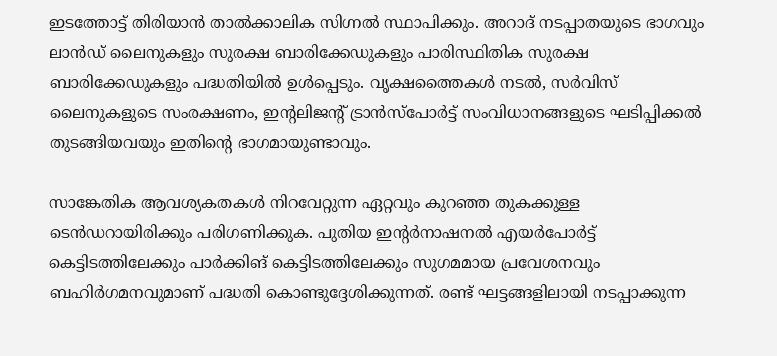ഇടത്തോട്ട് തിരിയാൻ താൽക്കാലിക സിഗ്നൽ സ്ഥാപിക്കും. അറാദ് നടപ്പാതയുടെ ഭാഗവും ലാൻഡ് ലൈനുകളും സുരക്ഷ ബാരിക്കേഡുകളും പാരിസ്ഥിതിക സുരക്ഷ ബാരിക്കേഡുകളും പദ്ധതിയിൽ ഉൾപ്പെടും. വൃക്ഷത്തൈകൾ നടൽ, സർവിസ് ലൈനുകളുടെ സംരക്ഷണം, ഇന്‍റലിജന്‍റ് ട്രാൻസ്പോർട്ട് സംവിധാനങ്ങളുടെ ഘടിപ്പിക്കൽ തുടങ്ങിയവയും ഇതിന്‍റെ ഭാഗമായുണ്ടാവും.

സാങ്കേതിക ആവശ്യകതകൾ നിറവേറ്റുന്ന ഏറ്റവും കുറഞ്ഞ തുകക്കുള്ള ടെൻഡറായിരിക്കും പരിഗണിക്കുക. പുതിയ ഇന്‍റർനാഷനൽ എയർപോർട്ട് കെട്ടിടത്തിലേക്കും പാർക്കിങ് കെട്ടിടത്തിലേക്കും സുഗമമായ പ്രവേശനവും ബഹിർഗമനവുമാണ് പദ്ധതി കൊണ്ടുദ്ദേശിക്കുന്നത്. രണ്ട് ഘട്ടങ്ങളിലായി നടപ്പാക്കുന്ന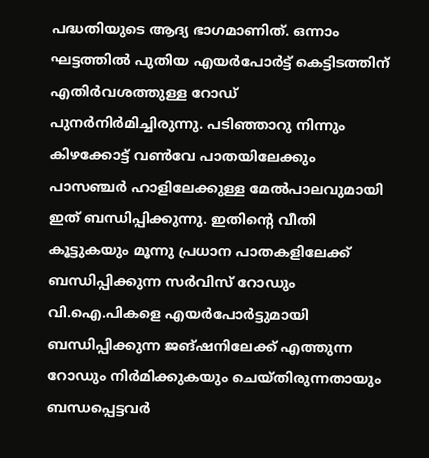പദ്ധതിയുടെ ആദ്യ ഭാഗമാണിത്. ഒന്നാം ഘട്ടത്തിൽ പുതിയ എയർപോർട്ട് കെട്ടിടത്തിന് എതിർവശത്തുള്ള റോഡ് പുനർനിർമിച്ചിരുന്നു. പടിഞ്ഞാറു നിന്നും കിഴക്കോട്ട് വൺവേ പാതയിലേക്കും പാസഞ്ചർ ഹാളിലേക്കുള്ള മേൽപാലവുമായി ഇത് ബന്ധിപ്പിക്കുന്നു. ഇതിന്‍റെ വീതി കൂട്ടുകയും മൂന്നു പ്രധാന പാതകളിലേക്ക് ബന്ധിപ്പിക്കുന്ന സർവിസ് റോഡും വി.ഐ.പികളെ എയർപോർട്ടുമായി ബന്ധിപ്പിക്കുന്ന ജങ്ഷനിലേക്ക് എത്തുന്ന റോഡും നിർമിക്കുകയും ചെയ്തിരുന്നതായും ബന്ധപ്പെട്ടവർ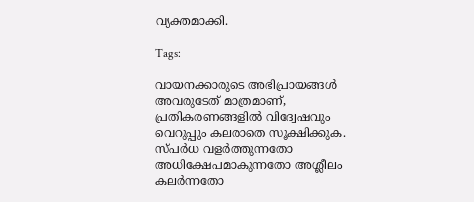വ്യക്തമാക്കി.

Tags:

വായനക്കാരുടെ അഭിപ്രായങ്ങള്‍ അവരുടേത് മാത്രമാണ്, പ്രതികരണങ്ങളിൽ വിദ്വേഷവും വെറുപ്പും കലരാതെ സൂക്ഷിക്കുക. സ്പർധ വളർത്തുന്നതോ അധിക്ഷേപമാകുന്നതോ അശ്ലീലം കലർന്നതോ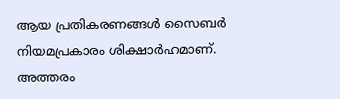ആയ പ്രതികരണങ്ങൾ സൈബർ നിയമപ്രകാരം ശിക്ഷാർഹമാണ്. അത്തരം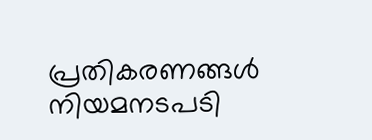പ്രതികരണങ്ങൾ നിയമനടപടി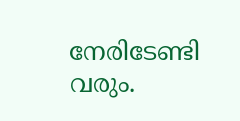നേരിടേണ്ടി വരും.